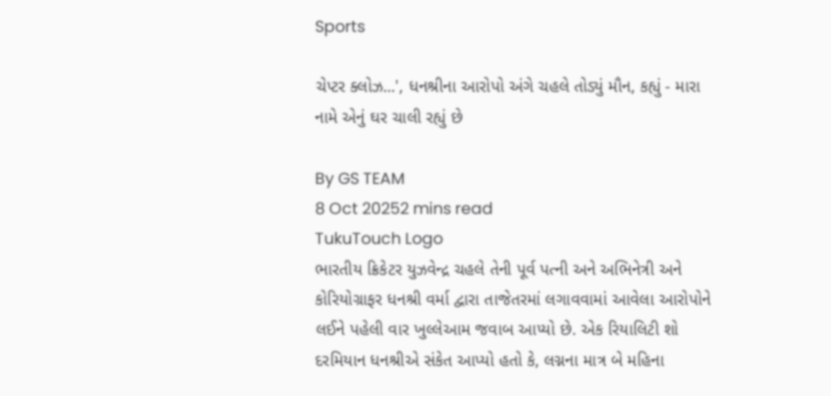Sports

ચેપ્ટર ક્લોઝ...', ધનશ્રીના આરોપો અંગે ચહલે તોડ્યું મૌન, કહ્યું - મારા નામે એનું ઘર ચાલી રહ્યું છે

By GS TEAM
8 Oct 20252 mins read
TukuTouch Logo
ભારતીય ક્રિકેટર યુઝવેન્દ્ર ચહલે તેની પૂર્વ પત્ની અને અભિનેત્રી અને કોરિયોગ્રાફર ધનશ્રી વર્મા દ્વારા તાજેતરમાં લગાવવામાં આવેલા આરોપોને લઈને પહેલી વાર ખુલ્લેઆમ જવાબ આપ્યો છે. એક રિયાલિટી શો દરમિયાન ધનશ્રીએ સંકેત આપ્યો હતો કે, લગ્નના માત્ર બે મહિના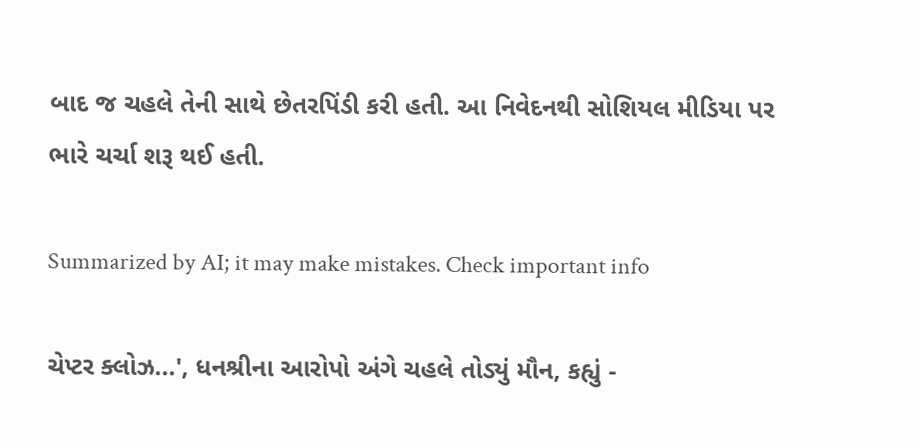બાદ જ ચહલે તેની સાથે છેતરપિંડી કરી હતી. આ નિવેદનથી સોશિયલ મીડિયા પર ભારે ચર્ચા શરૂ થઈ હતી.

Summarized by AI; it may make mistakes. Check important info

ચેપ્ટર ક્લોઝ...', ધનશ્રીના આરોપો અંગે ચહલે તોડ્યું મૌન, કહ્યું -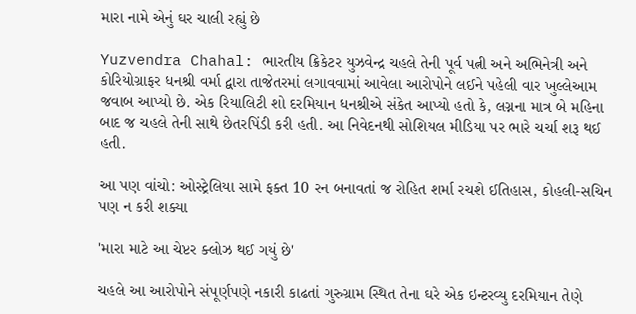મારા નામે એનું ઘર ચાલી રહ્યું છે

Yuzvendra Chahal: ભારતીય ક્રિકેટર યુઝવેન્દ્ર ચહલે તેની પૂર્વ પત્ની અને અભિનેત્રી અને કોરિયોગ્રાફર ધનશ્રી વર્મા દ્વારા તાજેતરમાં લગાવવામાં આવેલા આરોપોને લઈને પહેલી વાર ખુલ્લેઆમ જવાબ આપ્યો છે. એક રિયાલિટી શો દરમિયાન ધનશ્રીએ સંકેત આપ્યો હતો કે, લગ્નના માત્ર બે મહિના બાદ જ ચહલે તેની સાથે છેતરપિંડી કરી હતી. આ નિવેદનથી સોશિયલ મીડિયા પર ભારે ચર્ચા શરૂ થઈ હતી.

આ પણ વાંચો: ઓસ્ટ્રેલિયા સામે ફક્ત 10 રન બનાવતાં જ રોહિત શર્મા રચશે ઈતિહાસ, કોહલી-સચિન પણ ન કરી શક્યા

'મારા માટે આ ચેપ્ટર ક્લોઝ થઈ ગયું છે'

ચહલે આ આરોપોને સંપૂર્ણપણે નકારી કાઢતાં ગુરુગ્રામ સ્થિત તેના ઘરે એક ઇન્ટરવ્યુ દરમિયાન તેણે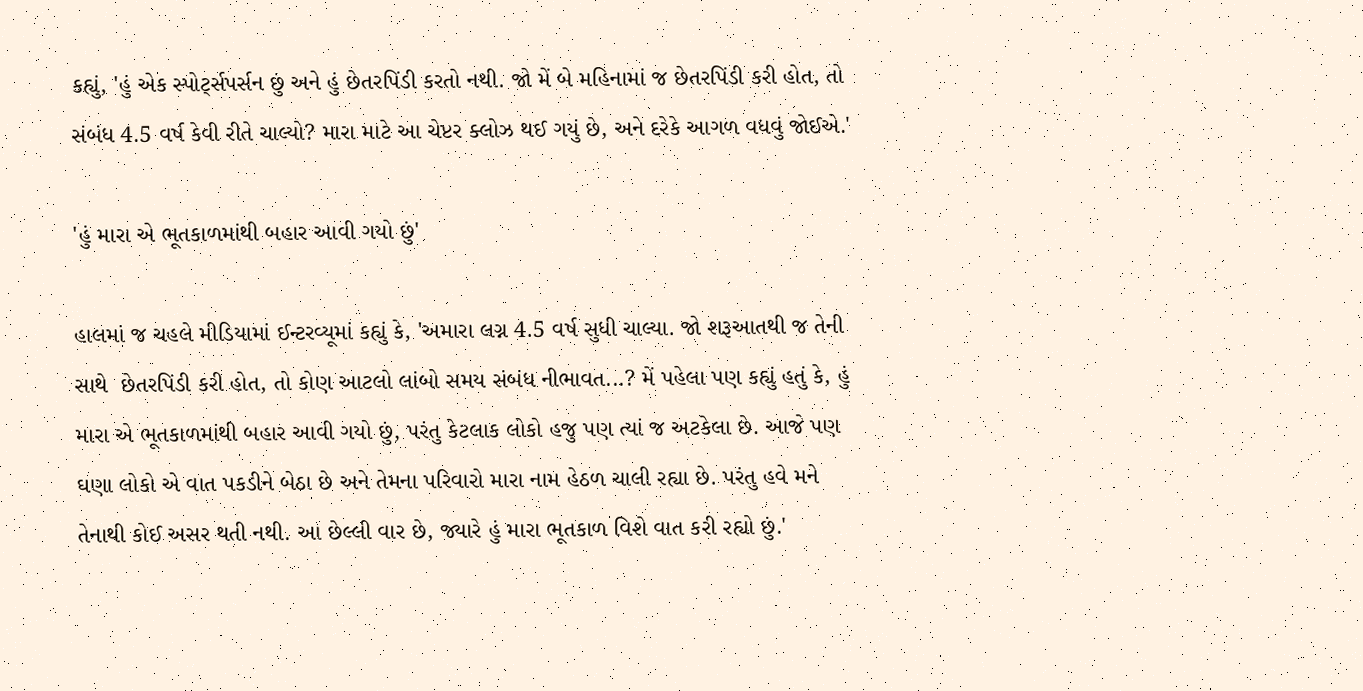કહ્યું, 'હું એક સ્પોર્ટ્સપર્સન છું અને હું છેતરપિંડી કરતો નથી. જો મેં બે મહિનામાં જ છેતરપિંડી કરી હોત, તો સંબંધ 4.5 વર્ષ કેવી રીતે ચાલ્યો? મારા માટે આ ચેપ્ટર ક્લોઝ થઈ ગયું છે, અને દરેકે આગળ વધવું જોઈએ.'

'હું મારા એ ભૂતકાળમાંથી બહાર આવી ગયો છું'

હાલમાં જ ચહલે મીડિયામાં ઈન્ટરવ્યૂમાં કહ્યું કે, 'અમારા લગ્ન 4.5 વર્ષ સુધી ચાલ્યા. જો શરૂઆતથી જ તેની સાથે  છેતરપિંડી કરી હોત, તો કોણ આટલો લાંબો સમય સંબંધ નીભાવત...? મેં પહેલા પણ કહ્યું હતું કે, હું મારા એ ભૂતકાળમાંથી બહાર આવી ગયો છું, પરંતુ કેટલાક લોકો હજુ પણ ત્યાં જ અટકેલા છે. આજે પણ ઘણા લોકો એ વાત પકડીને બેઠા છે અને તેમના પરિવારો મારા નામ હેઠળ ચાલી રહ્યા છે. પરંતુ હવે મને તેનાથી કોઈ અસર થતી નથી. આ છેલ્લી વાર છે, જ્યારે હું મારા ભૂતકાળ વિશે વાત કરી રહ્યો છું.'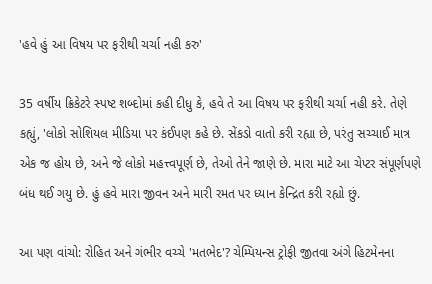'હવે હું આ વિષય પર ફરીથી ચર્ચા નહી કરુ'

35 વર્ષીય ક્રિકેટરે સ્પષ્ટ શબ્દોમાં કહી દીધુ કે, હવે તે આ વિષય પર ફરીથી ચર્ચા નહી કરે. તેણે કહ્યું, 'લોકો સોશિયલ મીડિયા પર કંઈપણ કહે છે. સેંકડો વાતો કરી રહ્યા છે, પરંતુ સચ્ચાઈ માત્ર એક જ હોય છે, અને જે લોકો મહત્ત્વપૂર્ણ છે, તેઓ તેને જાણે છે. મારા માટે આ ચેપ્ટર સંપૂર્ણપણે બંધ થઈ ગયુ છે. હું હવે મારા જીવન અને મારી રમત પર ધ્યાન કેન્દ્રિત કરી રહ્યો છું.

આ પણ વાંચો: રોહિત અને ગંભીર વચ્ચે 'મતભેદ'? ચેમ્પિયન્સ ટ્રોફી જીતવા અંગે હિટમેનના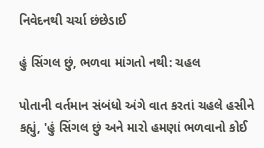નિવેદનથી ચર્ચા છંછેડાઈ

હું સિંગલ છું, ભળવા માંગતો નથી: ચહલ

પોતાની વર્તમાન સંબંધો અંગે વાત કરતાં ચહલે હસીને કહ્યું, 'હું સિંગલ છું અને મારો હમણાં ભળવાનો કોઈ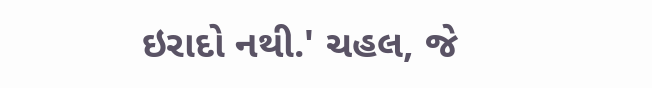ઇરાદો નથી.' ચહલ, જે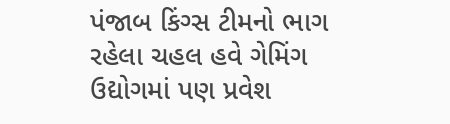પંજાબ કિંગ્સ ટીમનો ભાગ રહેલા ચહલ હવે ગેમિંગ ઉદ્યોગમાં પણ પ્રવેશ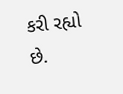કરી રહ્યો છે.